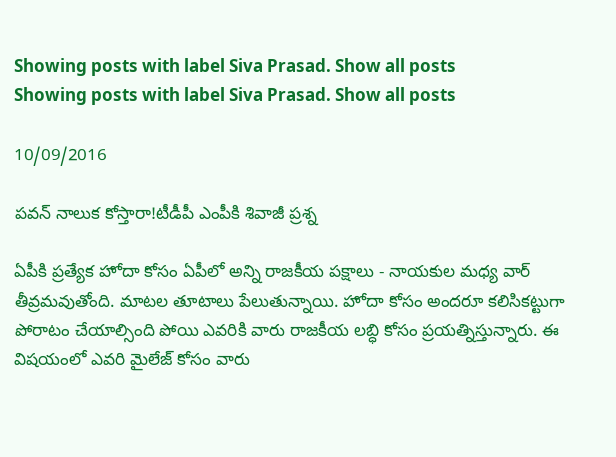Showing posts with label Siva Prasad. Show all posts
Showing posts with label Siva Prasad. Show all posts

10/09/2016

పవన్ నాలుక కోస్తారా!టీడీపీ ఎంపీకి శివాజీ ప్రశ్న

ఏపీకి ప్రత్యేక హోదా కోసం ఏపీలో అన్ని రాజకీయ పక్షాలు - నాయకుల మధ్య వార్ తీవ్రమవుతోంది. మాటల తూటాలు పేలుతున్నాయి. హోదా కోసం అందరూ కలిసికట్టుగా పోరాటం చేయాల్సింది పోయి ఎవరికి వారు రాజకీయ లబ్ధి కోసం ప్రయత్నిస్తున్నారు. ఈ విషయంలో ఎవరి మైలేజ్ కోసం వారు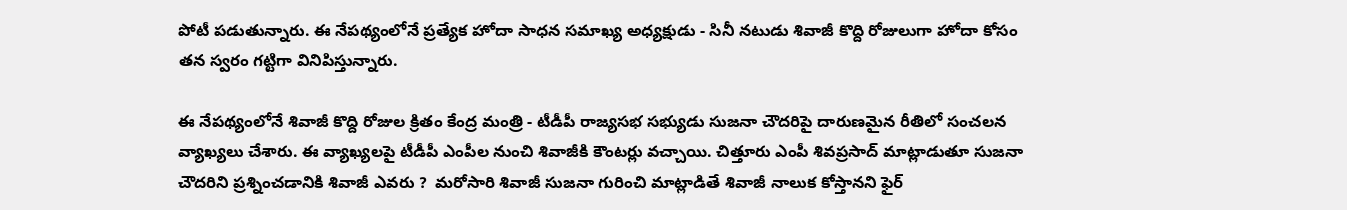పోటీ పడుతున్నారు. ఈ నేపథ్యంలోనే ప్రత్యేక హోదా సాధన సమాఖ్య అధ్యక్షుడు - సినీ నటుడు శివాజీ కొద్ది రోజులుగా హోదా కోసం తన స్వరం గట్టిగా వినిపిస్తున్నారు.

ఈ నేపథ్యంలోనే శివాజీ కొద్ది రోజుల క్రితం కేంద్ర మంత్రి - టీడీపీ రాజ్యసభ సభ్యుడు సుజనా చౌదరిపై దారుణమైన రీతిలో సంచలన వ్యాఖ్యలు చేశారు. ఈ వ్యాఖ్యలపై టీడీపీ ఎంపీల నుంచి శివాజీకి కౌంటర్లు వచ్చాయి. చిత్తూరు ఎంపీ శివప్రసాద్ మాట్లాడుతూ సుజనా చౌదరిని ప్రశ్నించడానికి శివాజీ ఎవరు ?  మరోసారి శివాజీ సుజనా గురించి మాట్లాడితే శివాజీ నాలుక కోస్తానని ఫైర్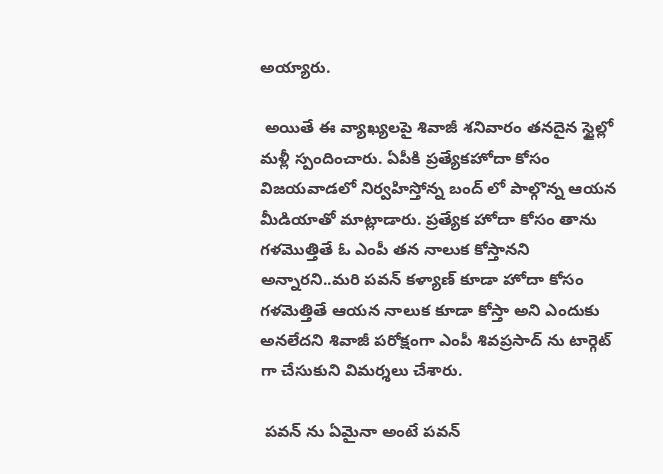అయ్యారు.

 అయితే ఈ వ్యాఖ్యలపై శివాజీ శనివారం తనదైన స్టైల్లో మళ్లీ స్పందించారు. ఏపీకి ప్రత్యేకహోదా కోసం విజయవాడలో నిర్వహిస్తోన్న బంద్ లో పాల్గొన్న ఆయన మీడియాతో మాట్లాడారు. ప్రత్యేక హోదా కోసం తాను గళమొత్తితే ఓ ఎంపీ తన నాలుక కోస్తానని అన్నారని..మరి పవన్ కళ్యాణ్ కూడా హోదా కోసం గళమెత్తితే ఆయన నాలుక కూడా కోస్తా అని ఎందుకు అనలేదని శివాజీ పరోక్షంగా ఎంపీ శివప్రసాద్ ను టార్గెట్ గా చేసుకుని విమర్శలు చేశారు.

 పవన్ ను ఏమైనా అంటే పవన్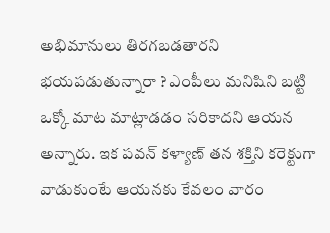అభిమానులు తిరగబడతారని భయపడుతున్నారా ? ఎంపీలు మనిషిని బట్టి ఒక్కో మాట మాట్లాడడం సరికాదని ఆయన అన్నారు. ఇక పవన్ కళ్యాణ్ తన శక్తిని కరెక్టుగా వాడుకుంటే ఆయనకు కేవలం వారం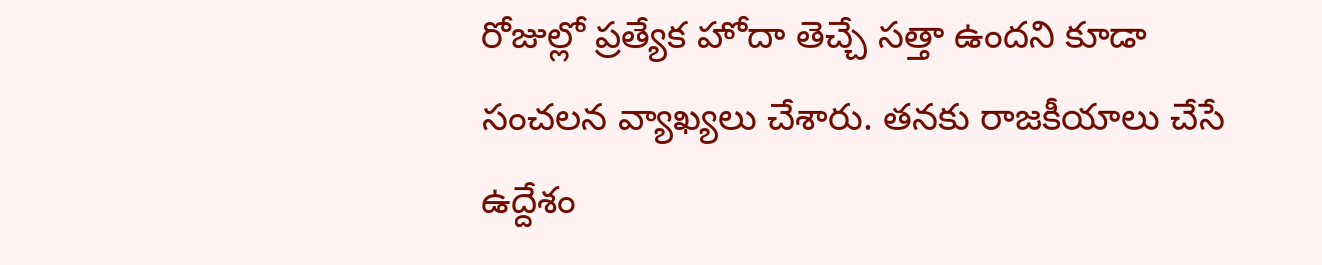రోజుల్లో ప్రత్యేక హోదా తెచ్చే సత్తా ఉందని కూడా సంచలన వ్యాఖ్యలు చేశారు. తనకు రాజకీయాలు చేసే ఉద్దేశం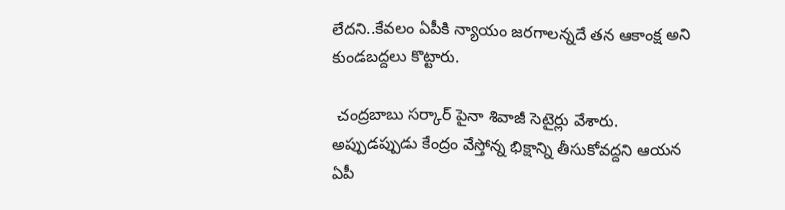లేదని..కేవలం ఏపీకి న్యాయం జరగాలన్నదే తన ఆకాంక్ష అని కుండబద్దలు కొట్టారు.

 చంద్రబాబు సర్కార్ పైనా శివాజీ సెటైర్లు వేశారు. అప్పుడప్పుడు కేంద్రం వేస్తోన్న భిక్షాన్ని తీసుకోవద్దని ఆయన ఏపీ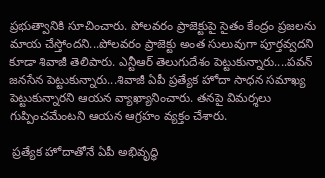ప్రభుత్వానికి సూచించారు. పోలవరం ప్రాజెక్టుపై సైతం కేంద్రం ప్రజలను మాయ చేస్తోందని...పోలవరం ప్రాజెక్టు అంత సులువుగా పూర్తవ్వదని కూడా శివాజీ తెలిపారు. ఎన్టీఆర్ తెలుగుదేశం పెట్టుకున్నారు....పవన్ జనసేన పెట్టుకున్నారు...శివాజీ ఏపీ ప్రత్యేక హోదా సాధన సమాఖ్య పెట్టుకున్నారని ఆయన వ్యాఖ్యానించారు. తనపై విమర్శలు గుప్పించమేంటని ఆయన ఆగ్రహం వ్యక్తం చేశారు.

 ప్రత్యేక హోదాతోనే ఏపీ అభివృద్ధి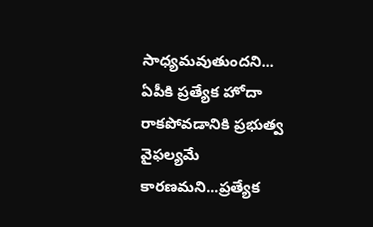సాధ్యమవుతుందని... ఏపీకి ప్రత్యేక హోదా రాకపోవడానికి ప్రభుత్వ వైఫల్యమే కారణమని...ప్రత్యేక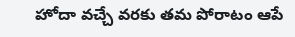హోదా వచ్చే వరకు తమ పోరాటం ఆపే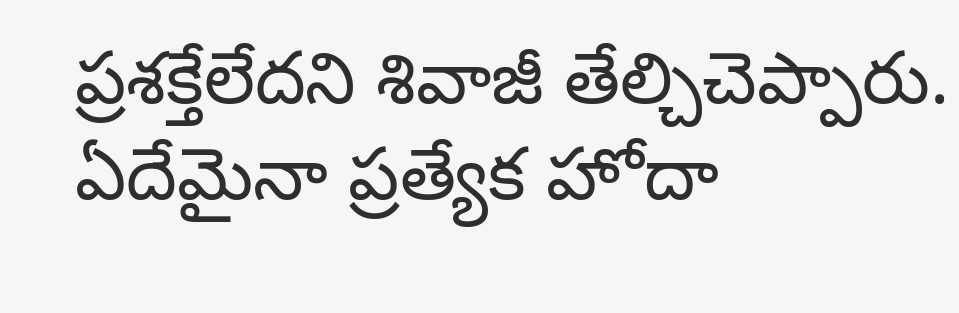ప్రశక్తేలేదని శివాజీ తేల్చిచెప్పారు. ఏదేమైనా ప్రత్యేక హోదా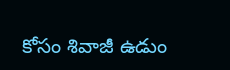కోసం శివాజీ ఉడుం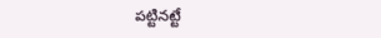పట్టినట్టే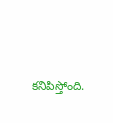కనిపిస్తోంది.